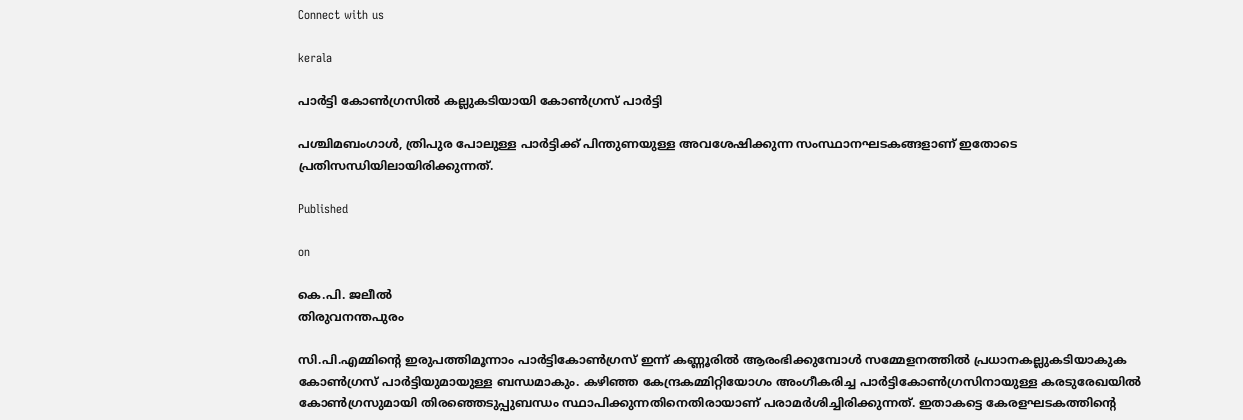Connect with us

kerala

പാര്‍ട്ടി കോണ്‍ഗ്രസില്‍ കല്ലുകടിയായി കോണ്‍ഗ്രസ് പാര്‍ട്ടി

പശ്ചിമബംഗാള്‍, ത്രിപുര പോലുള്ള പാര്‍ട്ടിക്ക് പിന്തുണയുള്ള അവശേഷിക്കുന്ന സംസ്ഥാനഘടകങ്ങളാണ് ഇതോടെ പ്രതിസന്ധിയിലായിരിക്കുന്നത്.

Published

on

കെ.പി. ജലീല്‍
തിരുവനന്തപുരം

സി.പി.എമ്മിന്റെ ഇരുപത്തിമൂന്നാം പാര്‍ട്ടികോണ്‍ഗ്രസ് ഇന്ന് കണ്ണൂരില്‍ ആരംഭിക്കുമ്പോള്‍ സമ്മേളനത്തില്‍ പ്രധാനകല്ലുകടിയാകുക കോണ്‍ഗ്രസ് പാര്‍ട്ടിയുമായുള്ള ബന്ധമാകും. കഴിഞ്ഞ കേന്ദ്രകമ്മിറ്റിയോഗം അംഗീകരിച്ച പാര്‍ട്ടികോണ്‍ഗ്രസിനായുള്ള കരടുരേഖയില്‍ കോണ്‍ഗ്രസുമായി തിരഞ്ഞെടുപ്പുബന്ധം സ്ഥാപിക്കുന്നതിനെതിരായാണ് പരാമര്‍ശിച്ചിരിക്കുന്നത്. ഇതാകട്ടെ കേരളഘടകത്തിന്റെ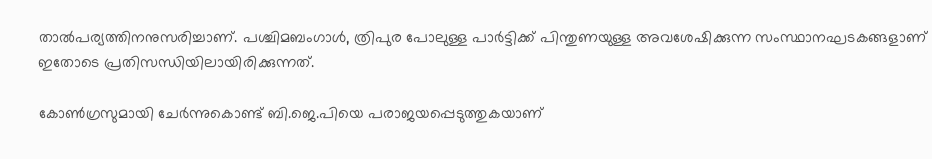താല്‍പര്യത്തിനനുസരിച്ചാണ്. പശ്ചിമബംഗാള്‍, ത്രിപുര പോലുള്ള പാര്‍ട്ടിക്ക് പിന്തുണയുള്ള അവശേഷിക്കുന്ന സംസ്ഥാനഘടകങ്ങളാണ് ഇതോടെ പ്രതിസന്ധിയിലായിരിക്കുന്നത്.

കോണ്‍ഗ്രസുമായി ചേര്‍ന്നുകൊണ്ട് ബി.ജെ.പിയെ പരാജയപ്പെടുത്തുകയാണ്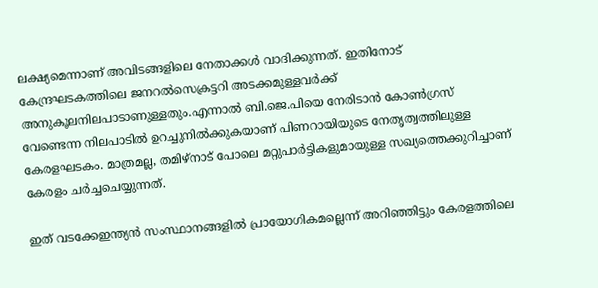ലക്ഷ്യമെന്നാണ് അവിടങ്ങളിലെ നേതാക്കള്‍ വാദിക്കുന്നത്. ഇതിനോട് കേന്ദ്രഘടകത്തിലെ ജനറല്‍സെക്രട്ടറി അടക്കമുള്ളവര്‍ക്ക് അനുകൂലനിലപാടാണുള്ളതും.എന്നാല്‍ ബി.ജെ.പിയെ നേരിടാന്‍ കോണ്‍ഗ്രസ് വേണ്ടെന്ന നിലപാടില്‍ ഉറച്ചുനില്‍ക്കുകയാണ് പിണറായിയുടെ നേതൃത്വത്തിലുള്ള കേരളഘടകം. മാത്രമല്ല, തമിഴ്നാട് പോലെ മറ്റുപാര്‍ട്ടികളുമായുള്ള സഖ്യത്തെക്കുറിച്ചാണ് കേരളം ചര്‍ച്ചചെയ്യുന്നത്.

ഇത് വടക്കേഇന്ത്യന്‍ സംസ്ഥാനങ്ങളില്‍ പ്രായോഗികമല്ലെന്ന് അറിഞ്ഞിട്ടും കേരളത്തിലെ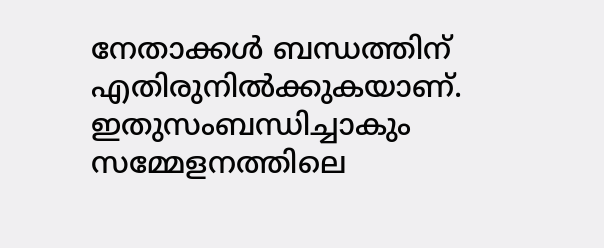നേതാക്കള്‍ ബന്ധത്തിന് എതിരുനില്‍ക്കുകയാണ്. ഇതുസംബന്ധിച്ചാകും സമ്മേളനത്തിലെ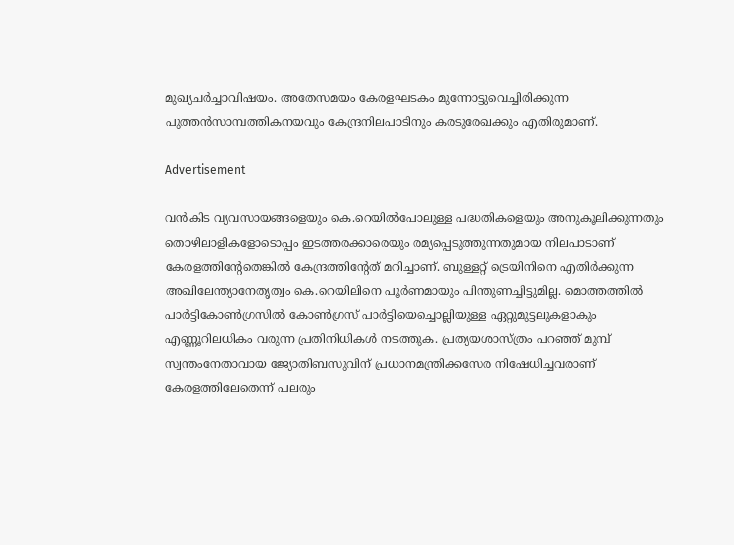മുഖ്യചര്‍ച്ചാവിഷയം. അതേസമയം കേരളഘടകം മുന്നോട്ടുവെച്ചിരിക്കുന്ന പുത്തന്‍സാമ്പത്തികനയവും കേന്ദ്രനിലപാടിനും കരടുരേഖക്കും എതിരുമാണ്.

Advertisement

വന്‍കിട വ്യവസായങ്ങളെയും കെ.റെയില്‍പോലുള്ള പദ്ധതികളെയും അനുകൂലിക്കുന്നതും തൊഴിലാളികളോടൊപ്പം ഇടത്തരക്കാരെയും രമ്യപ്പെടുത്തുന്നതുമായ നിലപാടാണ് കേരളത്തിന്റേതെങ്കില്‍ കേന്ദ്രത്തിന്റേത് മറിച്ചാണ്. ബുള്ളറ്റ് ട്രെയിനിനെ എതിര്‍ക്കുന്ന അഖിലേന്ത്യാനേതൃത്വം കെ.റെയിലിനെ പൂര്‍ണമായും പിന്തുണച്ചിട്ടുമില്ല. മൊത്തത്തില്‍ പാര്‍ട്ടികോണ്‍ഗ്രസില്‍ കോണ്‍ഗ്രസ് പാര്‍ട്ടിയെച്ചൊല്ലിയുള്ള ഏറ്റുമുട്ടലുകളാകും എണ്ണൂറിലധികം വരുന്ന പ്രതിനിധികള്‍ നടത്തുക. പ്രത്യയശാസ്ത്രം പറഞ്ഞ് മുമ്പ് സ്വന്തംനേതാവായ ജ്യോതിബസുവിന് പ്രധാനമന്ത്രിക്കസേര നിഷേധിച്ചവരാണ് കേരളത്തിലേതെന്ന് പലരും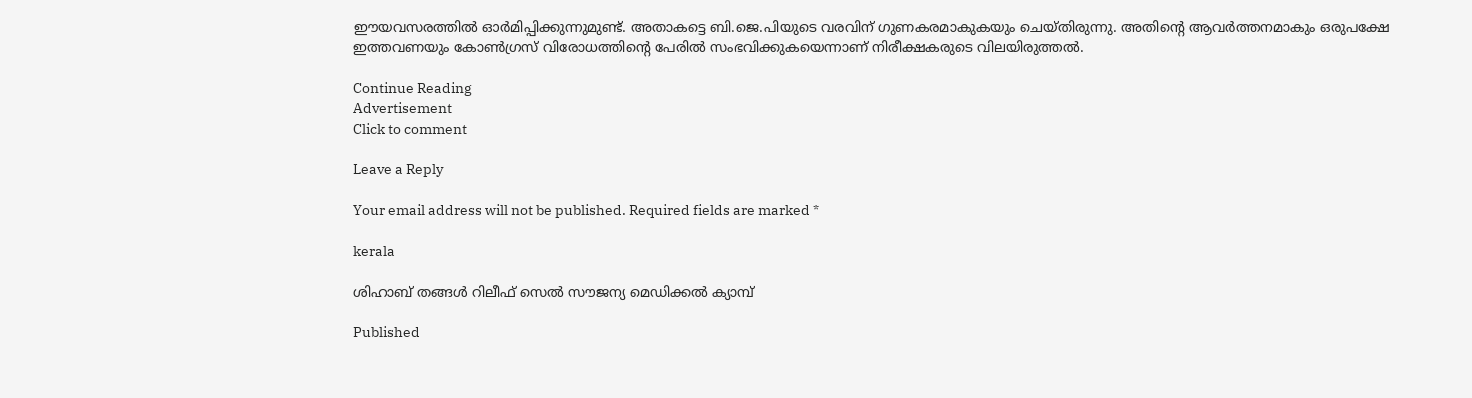ഈയവസരത്തില്‍ ഓര്‍മിപ്പിക്കുന്നുമുണ്ട്. അതാകട്ടെ ബി.ജെ.പിയുടെ വരവിന് ഗുണകരമാകുകയും ചെയ്തിരുന്നു. അതിന്റെ ആവര്‍ത്തനമാകും ഒരുപക്ഷേ ഇത്തവണയും കോണ്‍ഗ്രസ് വിരോധത്തിന്റെ പേരില്‍ സംഭവിക്കുകയെന്നാണ് നിരീക്ഷകരുടെ വിലയിരുത്തല്‍.

Continue Reading
Advertisement
Click to comment

Leave a Reply

Your email address will not be published. Required fields are marked *

kerala

ശിഹാബ് തങ്ങൾ റിലീഫ് സെൽ സൗജന്യ മെഡിക്കൽ ക്യാമ്പ്

Published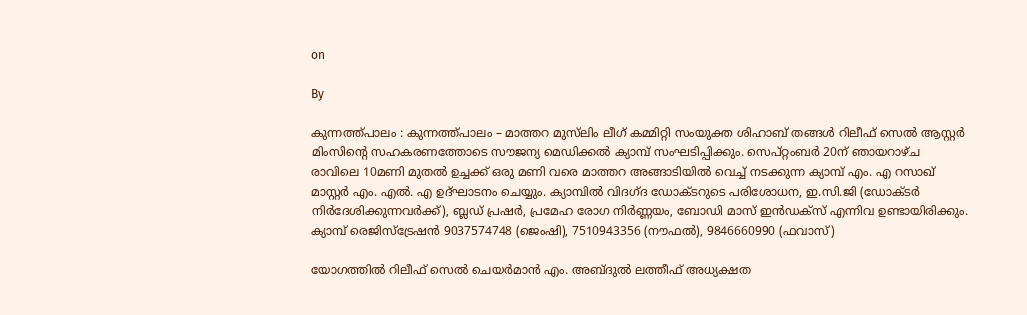on

By

കുന്നത്ത്പാലം : കുന്നത്ത്പാലം – മാത്തറ മുസ്‌ലിം ലീഗ് കമ്മിറ്റി സംയുക്ത ശിഹാബ് തങ്ങൾ റിലീഫ് സെൽ ആസ്റ്റർ മിംസിന്റെ സഹകരണത്തോടെ സൗജന്യ മെഡിക്കൽ ക്യാമ്പ് സംഘടിപ്പിക്കും. സെപ്റ്റംബർ 20ന് ഞായറാഴ്ച രാവിലെ 10മണി മുതൽ ഉച്ചക്ക് ഒരു മണി വരെ മാത്തറ അങ്ങാടിയിൽ വെച്ച് നടക്കുന്ന ക്യാമ്പ് എം. എ റസാഖ് മാസ്റ്റർ എം. എൽ. എ ഉദ്ഘാടനം ചെയ്യും. ക്യാമ്പിൽ വിദഗ്ദ ഡോക്ടറുടെ പരിശോധന, ഇ.സി.ജി (ഡോക്ടർ നിർദേശിക്കുന്നവർക്ക്), ബ്ലഡ് പ്രഷര്‍, പ്രമേഹ രോഗ നിര്‍ണ്ണയം, ബോഡി മാസ് ഇന്‍ഡക്‌സ് എന്നിവ ഉണ്ടായിരിക്കും. ക്യാമ്പ് രെജിസ്ട്രേഷൻ 9037574748 (ജെംഷി), 7510943356 (നൗഫല്‍), 9846660990 (ഫവാസ്)

യോഗത്തില്‍ റിലീഫ് സെല്‍ ചെയര്‍മാന്‍ എം. അബ്ദുല്‍ ലത്തീഫ് അധ്യക്ഷത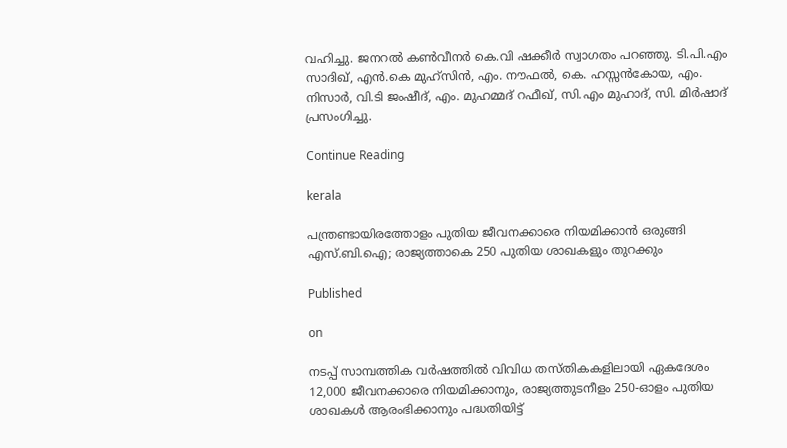വഹിച്ചു. ജനറല്‍ കണ്‍വീനര്‍ കെ.വി ഷക്കീര്‍ സ്വാഗതം പറഞ്ഞു. ടി.പി.എം സാദിഖ്, എന്‍.കെ മുഹ്‌സിന്‍, എം. നൗഫല്‍, കെ. ഹസ്സന്‍കോയ, എം. നിസാര്‍, വി.ടി ജംഷീദ്, എം. മുഹമ്മദ് റഫീഖ്, സി.എം മുഹാദ്, സി. മിര്‍ഷാദ് പ്രസംഗിച്ചു.

Continue Reading

kerala

പന്ത്രണ്ടായിരത്തോളം പുതിയ ജീവനക്കാരെ നിയമിക്കാൻ ഒരുങ്ങി എസ്.ബി.ഐ; രാജ്യത്താകെ 250 പുതിയ ശാഖകളും തുറക്കും

Published

on

നടപ്പ് സാമ്പത്തിക വർഷത്തിൽ വിവിധ തസ്തികകളിലായി ഏകദേശം 12,000 ജീവനക്കാരെ നിയമിക്കാനും, രാജ്യത്തുടനീളം 250-ഓളം പുതിയ ശാഖകൾ ആരംഭിക്കാനും പദ്ധതിയിട്ട്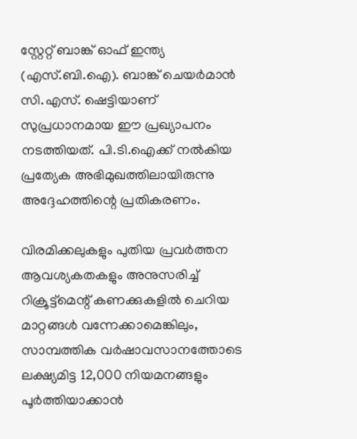സ്റ്റേറ്റ് ബാങ്ക് ഓഫ് ഇന്ത്യ (എസ്.ബി.ഐ). ബാങ്ക് ചെയർമാൻ സി.എസ്. ഷെട്ടിയാണ് സുപ്രധാനമായ ഈ പ്രഖ്യാപനം നടത്തിയത്. പി.ടി.ഐക്ക് നൽകിയ പ്രത്യേക അഭിമുഖത്തിലായിരുന്നു അദ്ദേഹത്തിന്റെ പ്രതികരണം.

വിരമിക്കലുകളും പുതിയ പ്രവർത്തന ആവശ്യകതകളും അനുസരിച്ച് റിക്രൂട്ട്മെന്റ് കണക്കുകളിൽ ചെറിയ മാറ്റങ്ങൾ വന്നേക്കാമെങ്കിലും, സാമ്പത്തിക വർഷാവസാനത്തോടെ ലക്ഷ്യമിട്ട 12,000 നിയമനങ്ങളും പൂർത്തിയാക്കാൻ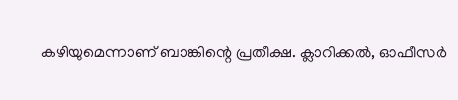കഴിയുമെന്നാണ് ബാങ്കിന്റെ പ്രതീക്ഷ. ക്ലാറിക്കൽ, ഓഫീസർ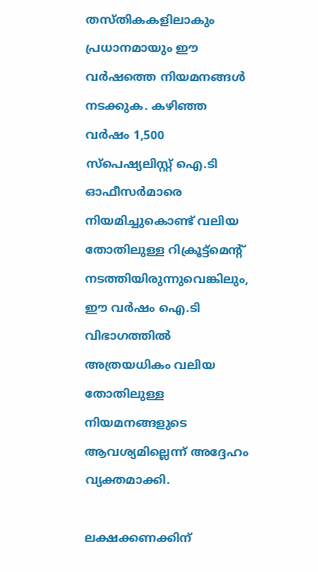തസ്തികകളിലാകും പ്രധാനമായും ഈ വർഷത്തെ നിയമനങ്ങൾ നടക്കുക. കഴിഞ്ഞ വർഷം 1,500 സ്പെഷ്യലിസ്റ്റ് ഐ.ടി ഓഫീസർമാരെ നിയമിച്ചുകൊണ്ട് വലിയ തോതിലുള്ള റിക്രൂട്ട്മെന്റ് നടത്തിയിരുന്നുവെങ്കിലും, ഈ വർഷം ഐ.ടി വിഭാഗത്തിൽ അത്രയധികം വലിയ തോതിലുള്ള നിയമനങ്ങളുടെ ആവശ്യമില്ലെന്ന് അദ്ദേഹം വ്യക്തമാക്കി.

ലക്ഷക്കണക്കിന്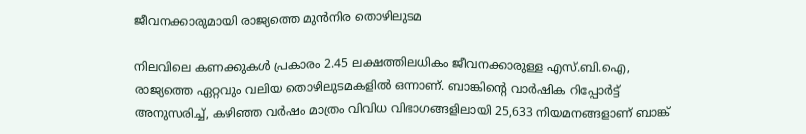ജീവനക്കാരുമായി രാജ്യത്തെ മുൻനിര തൊഴിലുടമ

നിലവിലെ കണക്കുകൾ പ്രകാരം 2.45 ലക്ഷത്തിലധികം ജീവനക്കാരുള്ള എസ്.ബി.ഐ, രാജ്യത്തെ ഏറ്റവും വലിയ തൊഴിലുടമകളിൽ ഒന്നാണ്. ബാങ്കിന്റെ വാർഷിക റിപ്പോർട്ട് അനുസരിച്ച്, കഴിഞ്ഞ വർഷം മാത്രം വിവിധ വിഭാഗങ്ങളിലായി 25,633 നിയമനങ്ങളാണ് ബാങ്ക്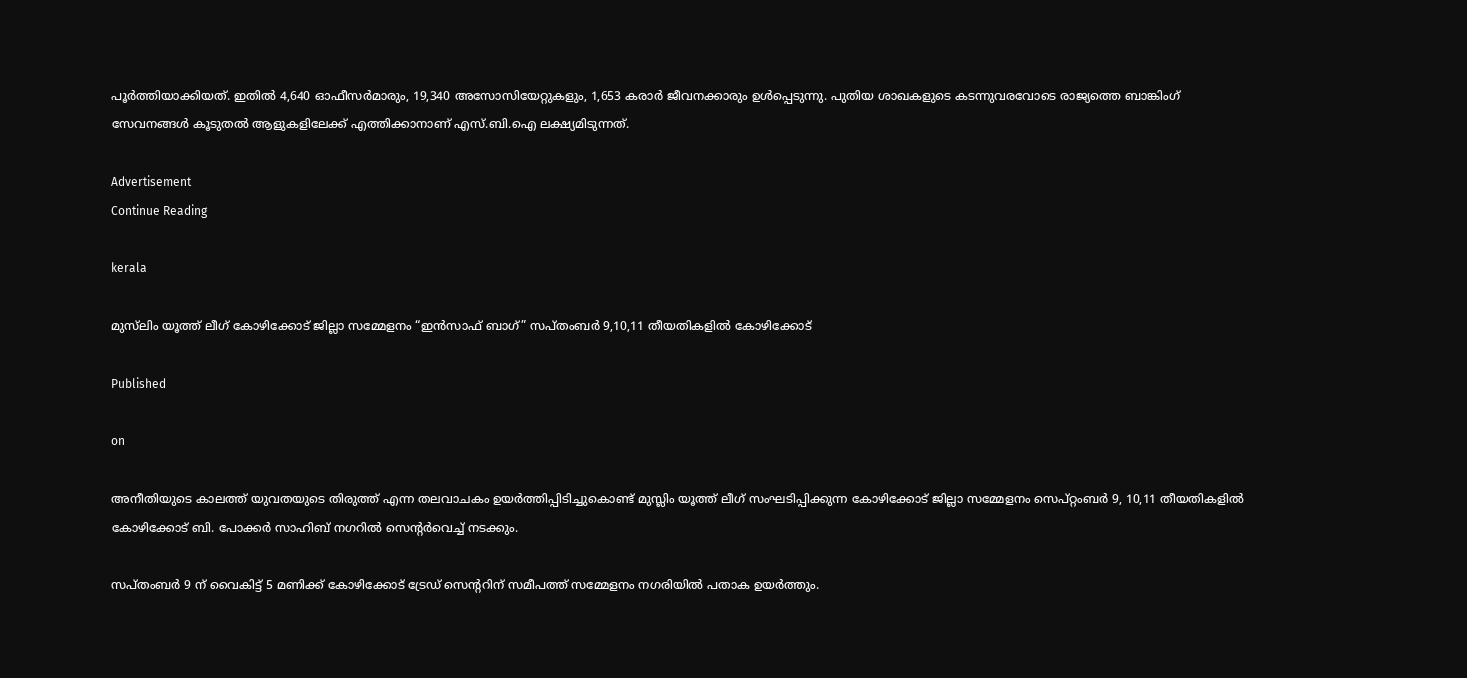പൂർത്തിയാക്കിയത്. ഇതിൽ 4,640 ഓഫീസർമാരും, 19,340 അസോസിയേറ്റുകളും, 1,653 കരാർ ജീവനക്കാരും ഉൾപ്പെടുന്നു. പുതിയ ശാഖകളുടെ കടന്നുവരവോടെ രാജ്യത്തെ ബാങ്കിംഗ് സേവനങ്ങൾ കൂടുതൽ ആളുകളിലേക്ക് എത്തിക്കാനാണ് എസ്.ബി.ഐ ലക്ഷ്യമിടുന്നത്.

Advertisement
Continue Reading

kerala

മുസ്‌ലിം യൂത്ത് ലീഗ് കോഴിക്കോട് ജില്ലാ സമ്മേളനം “ഇൻസാഫ് ബാഗ്” സപ്തംബർ 9,10,11 തീയതികളിൽ കോഴിക്കോട്

Published

on

അനീതിയുടെ കാലത്ത് യുവതയുടെ തിരുത്ത് എന്ന തലവാചകം ഉയർത്തിപ്പിടിച്ചുകൊണ്ട് മുസ്ലിം യൂത്ത് ലീഗ് സംഘടിപ്പിക്കുന്ന കോഴിക്കോട് ജില്ലാ സമ്മേളനം സെപ്റ്റംബർ 9, 10,11 തീയതികളിൽ കോഴിക്കോട് ബി. പോക്കർ സാഹിബ് നഗറിൽ സെന്റർവെച്ച് നടക്കും.

സപ്തംബർ 9 ന് വൈകിട്ട് 5 മണിക്ക് കോഴിക്കോട് ട്രേഡ് സെന്ററിന് സമീപത്ത് സമ്മേളനം നഗരിയിൽ പതാക ഉയർത്തും.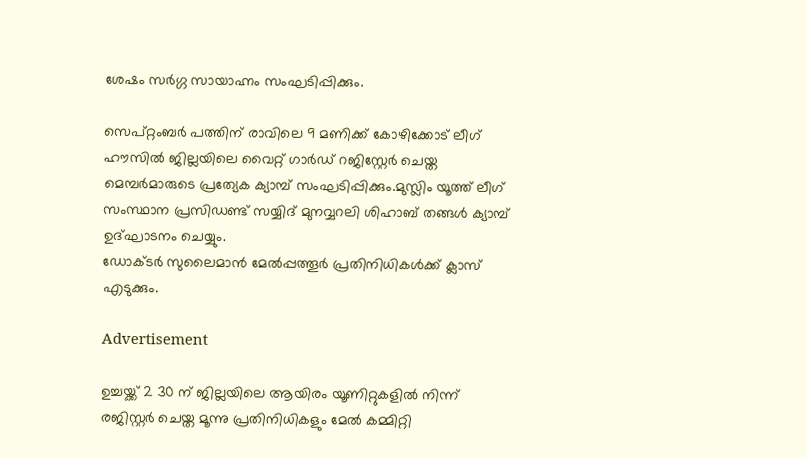ശേഷം സർഗ്ഗ സായാഹ്നം സംഘടിപ്പിക്കും.

സെപ്റ്റംബർ പത്തിന് രാവിലെ 9 മണിക്ക് കോഴിക്കോട് ലീഗ് ഹൗസിൽ ജില്ലയിലെ വൈറ്റ് ഗാർഡ് റജിസ്റ്റേർ ചെയ്ത മെമ്പർമാരുടെ പ്രത്യേക ക്യാമ്പ് സംഘടിപ്പിക്കും.മുസ്ലിം യൂത്ത് ലീഗ് സംസ്ഥാന പ്രസിഡണ്ട് സയ്യിദ് മുനവ്വറലി ശിഹാബ് തങ്ങൾ ക്യാമ്പ് ഉദ്ഘാടനം ചെയ്യും.
ഡോക്ടർ സുലൈമാൻ മേൽപ്പത്തൂർ പ്രതിനിധികൾക്ക് ക്ലാസ് എടുക്കും.

Advertisement

ഉച്ചയ്ക്ക് 2 30 ന് ജില്ലയിലെ ആയിരം യൂണിറ്റുകളിൽ നിന്ന് രജിസ്റ്റർ ചെയ്ത മൂന്നു പ്രതിനിധികളും മേൽ കമ്മിറ്റി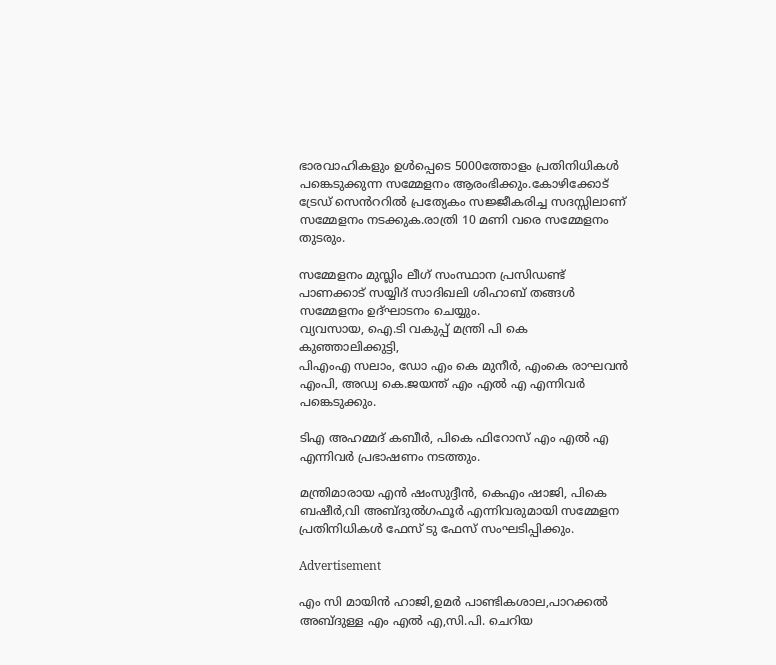ഭാരവാഹികളും ഉൾപ്പെടെ 5000ത്തോളം പ്രതിനിധികൾ പങ്കെടുക്കുന്ന സമ്മേളനം ആരംഭിക്കും.കോഴിക്കോട് ട്രേഡ് സെൻററിൽ പ്രത്യേകം സജ്ജീകരിച്ച സദസ്സിലാണ് സമ്മേളനം നടക്കുക.രാത്രി 10 മണി വരെ സമ്മേളനം തുടരും.

സമ്മേളനം മുസ്ലിം ലീഗ് സംസ്ഥാന പ്രസിഡണ്ട് പാണക്കാട് സയ്യിദ് സാദിഖലി ശിഹാബ് തങ്ങൾ സമ്മേളനം ഉദ്ഘാടനം ചെയ്യും.
വ്യവസായ, ഐ.ടി വകുപ്പ് മന്ത്രി പി കെ കുഞ്ഞാലിക്കുട്ടി,
പിഎംഎ സലാം, ഡോ എം കെ മുനീർ, എംകെ രാഘവൻ എംപി, അഡ്വ കെ.ജയന്ത് എം എൽ എ എന്നിവർ പങ്കെടുക്കും.

ടിഎ അഹമ്മദ് കബീർ, പികെ ഫിറോസ് എം എൽ എ എന്നിവർ പ്രഭാഷണം നടത്തും.

മന്ത്രിമാരായ എൻ ഷംസുദ്ദീൻ, കെഎം ഷാജി, പികെ ബഷീർ,വി അബ്ദുൽഗഫൂർ എന്നിവരുമായി സമ്മേളന പ്രതിനിധികൾ ഫേസ് ടു ഫേസ് സംഘടിപ്പിക്കും.

Advertisement

എം സി മായിൻ ഹാജി,ഉമർ പാണ്ടികശാല,പാറക്കൽ അബ്ദുള്ള എം എൽ എ,സി.പി. ചെറിയ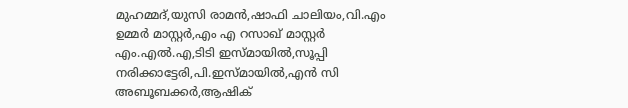മുഹമ്മദ്,യുസി രാമൻ,ഷാഫി ചാലിയം,വി.എം ഉമ്മർ മാസ്റ്റർ,എം എ റസാഖ് മാസ്റ്റർ എം.എൽ.എ,ടിടി ഇസ്മായിൽ,സൂപ്പി നരിക്കാട്ടേരി,പി.ഇസ്മായിൽ,എൻ സി അബൂബക്കർ,ആഷിക്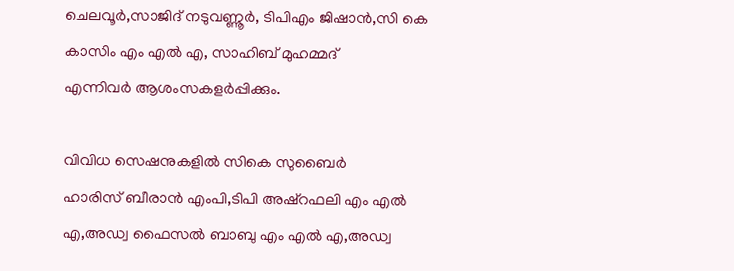ചെലവൂർ,സാജിദ് നടുവണ്ണൂർ, ടിപിഎം ജിഷാൻ,സി കെ കാസിം എം എൽ എ, സാഹിബ് മുഹമ്മദ്
എന്നിവർ ആശംസകളർപ്പിക്കും.

വിവിധ സെഷനുകളിൽ സികെ സുബൈർ
ഹാരിസ് ബീരാൻ എംപി,ടിപി അഷ്റഫലി എം എൽ എ,അഡ്വ ഫൈസൽ ബാബു എം എൽ എ,അഡ്വ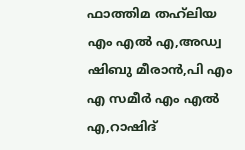ഫാത്തിമ തഹ്‌ലിയ എം എൽ എ,അഡ്വ ഷിബു മീരാൻ,പി എം എ സമീർ എം എൽ എ,റാഷിദ്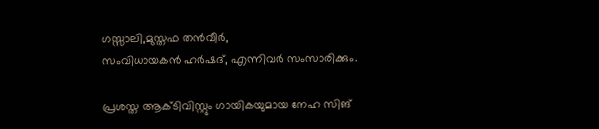ഗസ്സാലി,മുസ്തഫ തൻവീർ,
സംവിധായകൻ ഹർഷദ്, എന്നിവർ സംസാരിക്കും.

പ്രശസ്ത ആക്ടിവിസ്റ്റും ഗായികയുമായ നേഹ സിങ്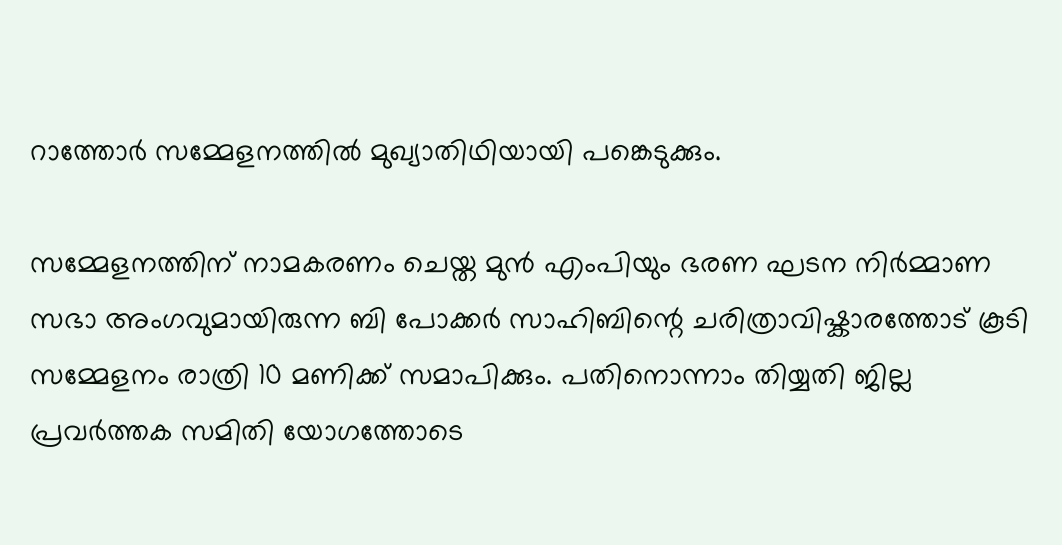റാത്തോർ സമ്മേളനത്തിൽ മുഖ്യാതിഥിയായി പങ്കെടുക്കും.

സമ്മേളനത്തിന് നാമകരണം ചെയ്ത മുൻ എംപിയും ഭരണ ഘടന നിർമ്മാണ സഭാ അംഗവുമായിരുന്ന ബി പോക്കർ സാഹിബിന്റെ ചരിത്രാവിഷ്കാരത്തോട് കൂടി സമ്മേളനം രാത്രി 10 മണിക്ക് സമാപിക്കും. പതിനൊന്നാം തിയ്യതി ജില്ല പ്രവർത്തക സമിതി യോഗത്തോടെ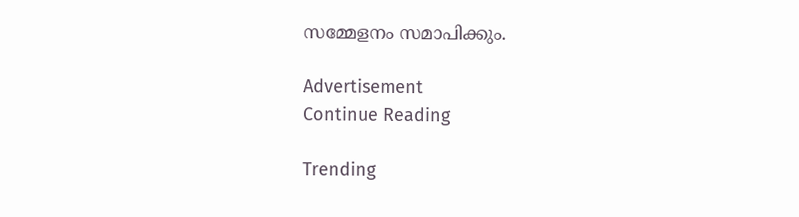സമ്മേളനം സമാപിക്കും.

Advertisement
Continue Reading

Trending